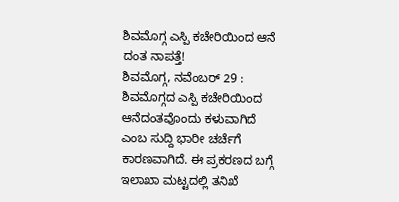ಶಿವಮೊಗ್ಗ ಎಸ್ಪಿ ಕಚೇರಿಯಿಂದ ಆನೆ ದಂತ ನಾಪತ್ತೆ!
ಶಿವಮೊಗ್ಗ, ನವೆಂಬರ್ 29 : ಶಿವಮೊಗ್ಗದ ಎಸ್ಪಿ ಕಚೇರಿಯಿಂದ ಆನೆದಂತವೊಂದು ಕಳುವಾಗಿದೆ ಎಂಬ ಸುದ್ದಿ ಭಾರೀ ಚರ್ಚೆಗೆ ಕಾರಣವಾಗಿದೆ. ಈ ಪ್ರಕರಣದ ಬಗ್ಗೆ ಇಲಾಖಾ ಮಟ್ಟದಲ್ಲಿ ತನಿಖೆ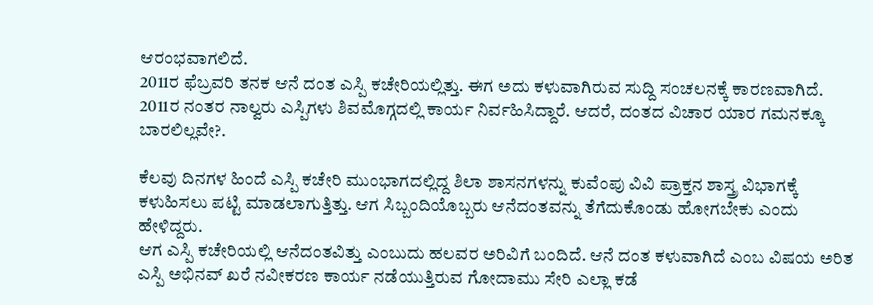ಆರಂಭವಾಗಲಿದೆ.
2011ರ ಫೆಬ್ರವರಿ ತನಕ ಆನೆ ದಂತ ಎಸ್ಪಿ ಕಚೇರಿಯಲ್ಲಿತ್ತು. ಈಗ ಅದು ಕಳುವಾಗಿರುವ ಸುದ್ದಿ ಸಂಚಲನಕ್ಕೆ ಕಾರಣವಾಗಿದೆ. 2011ರ ನಂತರ ನಾಲ್ವರು ಎಸ್ಪಿಗಳು ಶಿವಮೊಗ್ಗದಲ್ಲಿ ಕಾರ್ಯ ನಿರ್ವಹಿಸಿದ್ದಾರೆ. ಆದರೆ, ದಂತದ ವಿಚಾರ ಯಾರ ಗಮನಕ್ಕೂ ಬಾರಲಿಲ್ಲವೇ?.

ಕೆಲವು ದಿನಗಳ ಹಿಂದೆ ಎಸ್ಪಿ ಕಚೇರಿ ಮುಂಭಾಗದಲ್ಲಿದ್ದ ಶಿಲಾ ಶಾಸನಗಳನ್ನು ಕುವೆಂಪು ವಿವಿ ಪ್ರಾಕ್ತನ ಶಾಸ್ತ್ರ ವಿಭಾಗಕ್ಕೆ ಕಳುಹಿಸಲು ಪಟ್ಟಿ ಮಾಡಲಾಗುತ್ತಿತ್ತು. ಆಗ ಸಿಬ್ಬಂದಿಯೊಬ್ಬರು ಆನೆದಂತವನ್ನು ತೆಗೆದುಕೊಂಡು ಹೋಗಬೇಕು ಎಂದು ಹೇಳಿದ್ದರು.
ಆಗ ಎಸ್ಪಿ ಕಚೇರಿಯಲ್ಲಿ ಆನೆದಂತವಿತ್ತು ಎಂಬುದು ಹಲವರ ಅರಿವಿಗೆ ಬಂದಿದೆ. ಆನೆ ದಂತ ಕಳುವಾಗಿದೆ ಎಂಬ ವಿಷಯ ಅರಿತ ಎಸ್ಪಿ ಅಭಿನವ್ ಖರೆ ನವೀಕರಣ ಕಾರ್ಯ ನಡೆಯುತ್ತಿರುವ ಗೋದಾಮು ಸೇರಿ ಎಲ್ಲಾ ಕಡೆ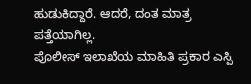ಹುಡುಕಿದ್ದಾರೆ. ಆದರೆ, ದಂತ ಮಾತ್ರ ಪತ್ತೆಯಾಗಿಲ್ಲ.
ಪೊಲೀಸ್ ಇಲಾಖೆಯ ಮಾಹಿತಿ ಪ್ರಕಾರ ಎಸ್ಪಿ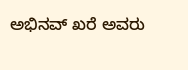ಅಭಿನವ್ ಖರೆ ಅವರು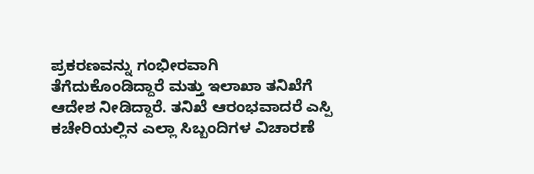ಪ್ರಕರಣವನ್ನು ಗಂಭೀರವಾಗಿ ತೆಗೆದುಕೊಂಡಿದ್ದಾರೆ ಮತ್ತು ಇಲಾಖಾ ತನಿಖೆಗೆ ಆದೇಶ ನೀಡಿದ್ದಾರೆ. ತನಿಖೆ ಆರಂಭವಾದರೆ ಎಸ್ಪಿ ಕಚೇರಿಯಲ್ಲಿನ ಎಲ್ಲಾ ಸಿಬ್ಬಂದಿಗಳ ವಿಚಾರಣೆ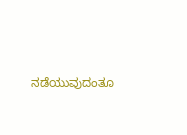ನಡೆಯುವುದಂತೂ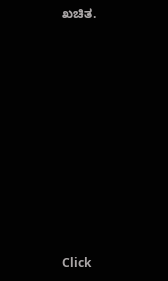ಖಚಿತ.












Click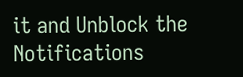it and Unblock the Notifications